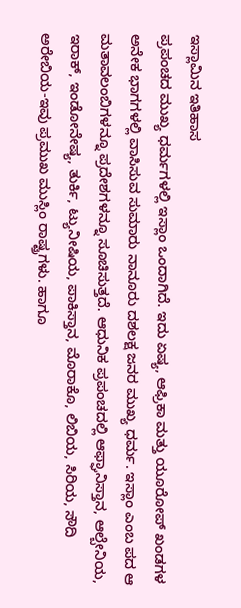ಇಸ್ಲಾಮಿನ ಇತಿಹಾಸ
ಪ್ರಪಂಚದ ಮುಖ್ಯ ಧರ್ಮಗಳಲ್ಲಿ ಇಸ್ಲಾಂ ಒಂದಾಗಿದೆ. ಇದು ಏಷ್ಯ, ಆಫ್ರಿಕಾ ಮತ್ತು ಯೂರೋಪ್ ಖಂಡಗಳ ಅನೇಕ ಭಾಗಗಳಲ್ಲಿ ವಾಸಿಸುವ ಸುಮಾರು ನಾನೂರು ದಶಲಕ್ಷ ಜನರ ಮುಖ್ಯ ಧರ್ಮ. ಇಸ್ಲಾಂ ಎಂಬ ಪದ ಆ ಮತಾವಲಂಬಿಗಳನ್ನೂ ಪ್ರದೇಶಗಳನ್ನೂ ಸೂಚಿಸುತ್ತದೆ. ಆಧುನಿಕ ಪ್ರಪಂಚದಲ್ಲಿ ಆಫ್ಘಾನಿಸ್ತಾನ, ಆಲ್ಬೇನಿಯ, ಇರಾಕ್, ಇಂಡೋನೇಷ್ಯ, ತುರ್ಕಿ, ಟ್ಯುನೀಷಿಯ, ಪಾಕಿಸ್ತಾನ, ಮೊರಾಕೊ, ಲಿಬಿಯ, ಸಿರಿಯ, ಸೌದಿ ಅರೇಬಿಯ-ಇವು ಪ್ರಮುಖ ಮುಸ್ಲಿಂ ರಾಷ್ಟ್ರಗಳು. ಹಾಗೂ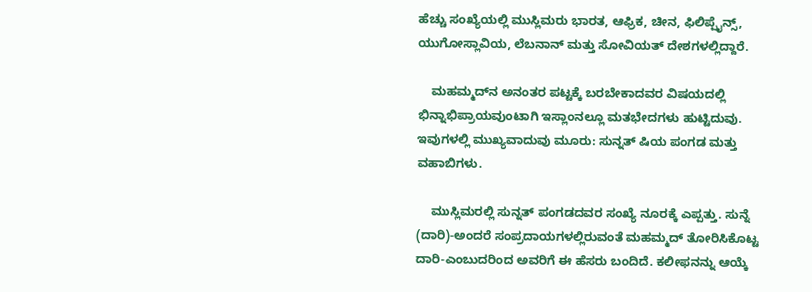ಹೆಚ್ಚು ಸಂಖ್ಯೆಯಲ್ಲಿ ಮುಸ್ಲಿಮರು ಭಾರತ, ಆಫ್ರಿಕ, ಚೀನ, ಫಿಲಿಪ್ಪೈನ್ಸ್, ಯುಗೋಸ್ಲಾವಿಯ, ಲೆಬನಾನ್ ಮತ್ತು ಸೋವಿಯತ್ ದೇಶಗಳಲ್ಲಿದ್ದಾರೆ.

    ಮಹಮ್ಮದ್‍ನ ಅನಂತರ ಪಟ್ಟಕ್ಕೆ ಬರಬೇಕಾದವರ ವಿಷಯದಲ್ಲಿ ಭಿನ್ನಾಭಿಪ್ರಾಯವುಂಟಾಗಿ ಇಸ್ಲಾಂನಲ್ಲೂ ಮತಭೇದಗಳು ಹುಟ್ಟಿದುವು. ಇವುಗಳಲ್ಲಿ ಮುಖ್ಯವಾದುವು ಮೂರು: ಸುನ್ನತ್ ಷಿಯ ಪಂಗಡ ಮತ್ತು ವಹಾಬಿಗಳು.

    ಮುಸ್ಲಿಮರಲ್ಲಿ ಸುನ್ನತ್ ಪಂಗಡದವರ ಸಂಖ್ಯೆ ನೂರಕ್ಕೆ ಎಪ್ಪತ್ತು. ಸುನ್ನೆ (ದಾರಿ)-ಅಂದರೆ ಸಂಪ್ರದಾಯಗಳಲ್ಲಿರುವಂತೆ ಮಹಮ್ಮದ್ ತೋರಿಸಿಕೊಟ್ಟ ದಾರಿ-ಎಂಬುದರಿಂದ ಅವರಿಗೆ ಈ ಹೆಸರು ಬಂದಿದೆ. ಕಲೀಫನನ್ನು ಆಯ್ಕೆ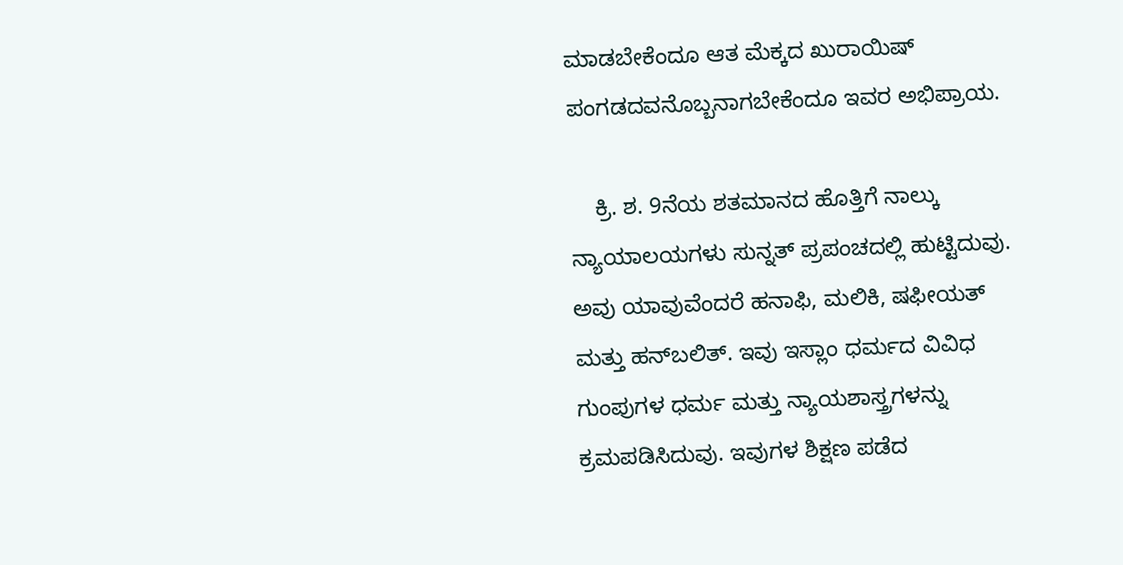ಮಾಡಬೇಕೆಂದೂ ಆತ ಮೆಕ್ಕದ ಖುರಾಯಿಷ್ ಪಂಗಡದವನೊಬ್ಬನಾಗಬೇಕೆಂದೂ ಇವರ ಅಭಿಪ್ರಾಯ.

    ಕ್ರಿ. ಶ. 9ನೆಯ ಶತಮಾನದ ಹೊತ್ತಿಗೆ ನಾಲ್ಕು ನ್ಯಾಯಾಲಯಗಳು ಸುನ್ನತ್ ಪ್ರಪಂಚದಲ್ಲಿ ಹುಟ್ಟಿದುವು. ಅವು ಯಾವುವೆಂದರೆ ಹನಾಫಿ, ಮಲಿಕಿ, ಷಫೀಯತ್ ಮತ್ತು ಹನ್‍ಬಲಿತ್. ಇವು ಇಸ್ಲಾಂ ಧರ್ಮದ ವಿವಿಧ ಗುಂಪುಗಳ ಧರ್ಮ ಮತ್ತು ನ್ಯಾಯಶಾಸ್ತ್ರಗಳನ್ನು ಕ್ರಮಪಡಿಸಿದುವು. ಇವುಗಳ ಶಿಕ್ಷಣ ಪಡೆದ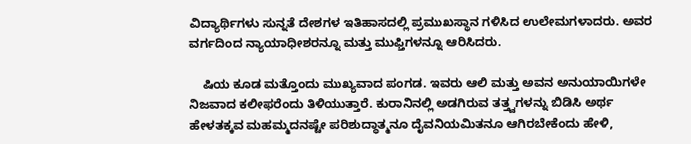ವಿದ್ಯಾರ್ಥಿಗಳು ಸುನ್ನತೆ ದೇಶಗಳ ಇತಿಹಾಸದಲ್ಲಿ ಪ್ರಮುಖಸ್ಥಾನ ಗಳಿಸಿದ ಉಲೇಮಗಳಾದರು. ಅವರ ವರ್ಗದಿಂದ ನ್ಯಾಯಾಧೀಶರನ್ನೂ ಮತ್ತು ಮುಫ್ತಿಗಳನ್ನೂ ಆರಿಸಿದರು.

    ಷಿಯ ಕೂಡ ಮತ್ತೊಂದು ಮುಖ್ಯವಾದ ಪಂಗಡ. ಇವರು ಆಲಿ ಮತ್ತು ಅವನ ಅನುಯಾಯಿಗಳೇ ನಿಜವಾದ ಕಲೀಫರೆಂದು ತಿಳಿಯುತ್ತಾರೆ. ಕುರಾನಿನಲ್ಲಿ ಅಡಗಿರುವ ತತ್ತ್ವಗಳನ್ನು ಬಿಡಿಸಿ ಅರ್ಥ ಹೇಳತಕ್ಕವ ಮಹಮ್ಮದನಷ್ಟೇ ಪರಿಶುದ್ಧಾತ್ಮನೂ ದೈವನಿಯಮಿತನೂ ಆಗಿರಬೇಕೆಂದು ಹೇಳಿ,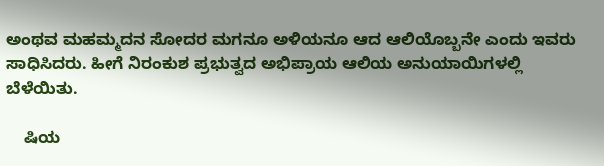ಅಂಥವ ಮಹಮ್ಮದನ ಸೋದರ ಮಗನೂ ಅಳಿಯನೂ ಆದ ಆಲಿಯೊಬ್ಬನೇ ಎಂದು ಇವರು ಸಾಧಿಸಿದರು. ಹೀಗೆ ನಿರಂಕುಶ ಪ್ರಭುತ್ವದ ಅಭಿಪ್ರಾಯ ಆಲಿಯ ಅನುಯಾಯಿಗಳಲ್ಲಿ ಬೆಳೆಯಿತು.

    ಷಿಯ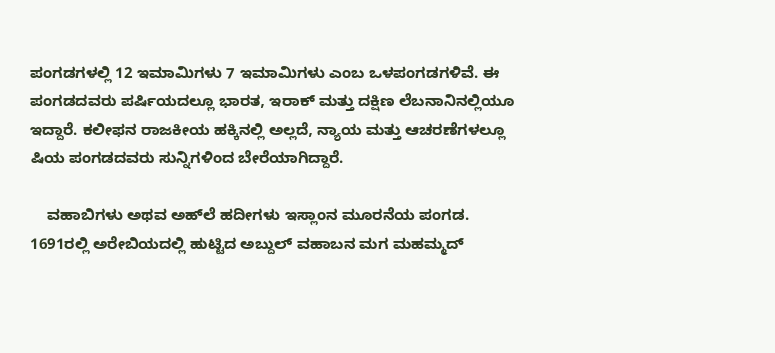ಪಂಗಡಗಳಲ್ಲಿ 12 ಇಮಾಮಿಗಳು 7 ಇಮಾಮಿಗಳು ಎಂಬ ಒಳಪಂಗಡಗಳಿವೆ. ಈ ಪಂಗಡದವರು ಪರ್ಷಿಯದಲ್ಲೂ ಭಾರತ, ಇರಾಕ್ ಮತ್ತು ದಕ್ಷಿಣ ಲೆಬನಾನಿನಲ್ಲಿಯೂ ಇದ್ದಾರೆ. ಕಲೀಫನ ರಾಜಕೀಯ ಹಕ್ಕಿನಲ್ಲಿ ಅಲ್ಲದೆ, ನ್ಯಾಯ ಮತ್ತು ಆಚರಣೆಗಳಲ್ಲೂ ಷಿಯ ಪಂಗಡದವರು ಸುನ್ನಿಗಳಿಂದ ಬೇರೆಯಾಗಿದ್ದಾರೆ.

    ವಹಾಬಿಗಳು ಅಥವ ಅಹ್‍ಲೆ ಹದೀಗಳು ಇಸ್ಲಾಂನ ಮೂರನೆಯ ಪಂಗಡ. 1691ರಲ್ಲಿ ಅರೇಬಿಯದಲ್ಲಿ ಹುಟ್ಟಿದ ಅಬ್ದುಲ್ ವಹಾಬನ ಮಗ ಮಹಮ್ಮದ್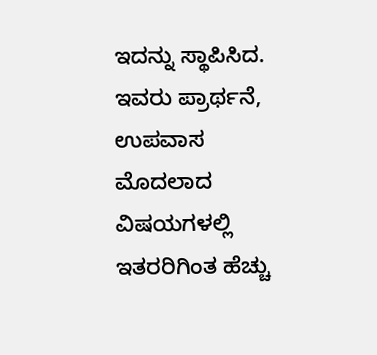ಇದನ್ನು ಸ್ಥಾಪಿಸಿದ. ಇವರು ಪ್ರಾರ್ಥನೆ, ಉಪವಾಸ ಮೊದಲಾದ ವಿಷಯಗಳಲ್ಲಿ ಇತರರಿಗಿಂತ ಹೆಚ್ಚು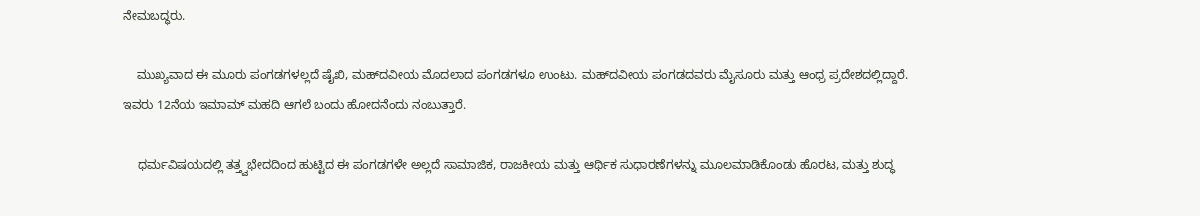ನೇಮಬದ್ಧರು.

    ಮುಖ್ಯವಾದ ಈ ಮೂರು ಪಂಗಡಗಳಲ್ಲದೆ ಷೈಖಿ, ಮಹ್‍ದವೀಯ ಮೊದಲಾದ ಪಂಗಡಗಳೂ ಉಂಟು. ಮಹ್‍ದವೀಯ ಪಂಗಡದವರು ಮೈಸೂರು ಮತ್ತು ಆಂಧ್ರ ಪ್ರದೇಶದಲ್ಲಿದ್ದಾರೆ. ಇವರು 12ನೆಯ ಇಮಾಮ್ ಮಹದಿ ಆಗಲೆ ಬಂದು ಹೋದನೆಂದು ನಂಬುತ್ತಾರೆ.

    ಧರ್ಮವಿಷಯದಲ್ಲಿ ತತ್ತ್ವಭೇದದಿಂದ ಹುಟ್ಟಿದ ಈ ಪಂಗಡಗಳೇ ಅಲ್ಲದೆ ಸಾಮಾಜಿಕ, ರಾಜಕೀಯ ಮತ್ತು ಆರ್ಥಿಕ ಸುಧಾರಣೆಗಳನ್ನು ಮೂಲಮಾಡಿಕೊಂಡು ಹೊರಟ, ಮತ್ತು ಶುದ್ಧ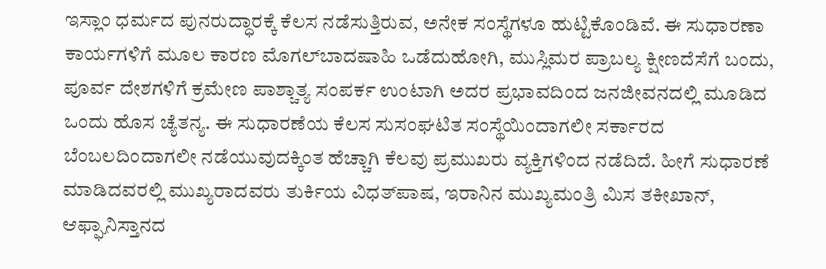ಇಸ್ಲಾಂ ಧರ್ಮದ ಪುನರುದ್ಧಾರಕ್ಕೆ ಕೆಲಸ ನಡೆಸುತ್ತಿರುವ, ಅನೇಕ ಸಂಸ್ಥೆಗಳೂ ಹುಟ್ಟಿಕೊಂಡಿವೆ. ಈ ಸುಧಾರಣಾ ಕಾರ್ಯಗಳಿಗೆ ಮೂಲ ಕಾರಣ ಮೊಗಲ್‍ಬಾದಷಾಹಿ ಒಡೆದುಹೋಗಿ, ಮುಸ್ಲಿಮರ ಪ್ರಾಬಲ್ಯ ಕ್ಷೀಣದೆಸೆಗೆ ಬಂದು, ಪೂರ್ವ ದೇಶಗಳಿಗೆ ಕ್ರಮೇಣ ಪಾಶ್ಚಾತ್ಯ ಸಂಪರ್ಕ ಉಂಟಾಗಿ ಅದರ ಪ್ರಭಾವದಿಂದ ಜನಜೀವನದಲ್ಲಿ ಮೂಡಿದ ಒಂದು ಹೊಸ ಚ್ಯೆತನ್ಯ. ಈ ಸುಧಾರಣೆಯ ಕೆಲಸ ಸುಸಂಘಟಿತ ಸಂಸ್ಥೆಯಿಂದಾಗಲೀ ಸರ್ಕಾರದ ಬೆಂಬಲದಿಂದಾಗಲೀ ನಡೆಯುವುದಕ್ಕಿಂತ ಹೆಚ್ಚಾಗಿ ಕೆಲವು ಪ್ರಮುಖರು ವ್ಯಕ್ತಿಗಳಿಂದ ನಡೆದಿದೆ. ಹೀಗೆ ಸುಧಾರಣೆ ಮಾಡಿದವರಲ್ಲಿ ಮುಖ್ಯರಾದವರು ತುರ್ಕಿಯ ವಿಧತ್‍ಪಾಷ, ಇರಾನಿನ ಮುಖ್ಯಮಂತ್ರಿ ಮಿಸ ತಕೀಖಾನ್, ಆಫ್ಘಾನಿಸ್ತಾನದ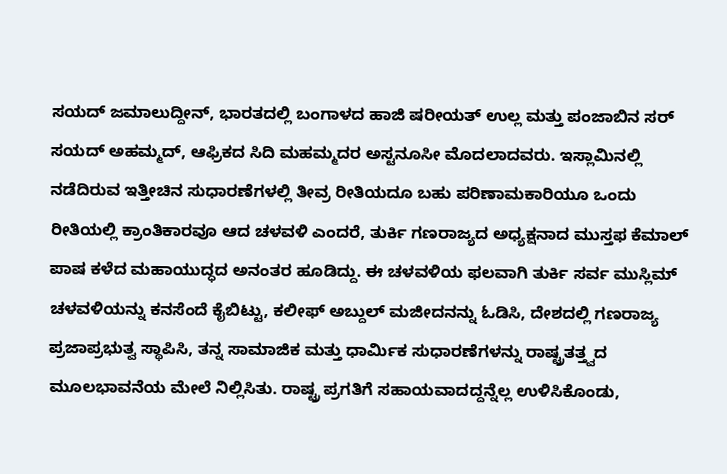ಸಯದ್ ಜಮಾಲುದ್ದೀನ್, ಭಾರತದಲ್ಲಿ ಬಂಗಾಳದ ಹಾಜಿ ಷರೀಯತ್ ಉಲ್ಲ ಮತ್ತು ಪಂಜಾಬಿನ ಸರ್ ಸಯದ್ ಅಹಮ್ಮದ್, ಆಫ್ರಿಕದ ಸಿದಿ ಮಹಮ್ಮದರ ಅಸ್ಟನೂಸೀ ಮೊದಲಾದವರು. ಇಸ್ಲಾಮಿನಲ್ಲಿ ನಡೆದಿರುವ ಇತ್ತೀಚಿನ ಸುಧಾರಣೆಗಳಲ್ಲಿ ತೀವ್ರ ರೀತಿಯದೂ ಬಹು ಪರಿಣಾಮಕಾರಿಯೂ ಒಂದು ರೀತಿಯಲ್ಲಿ ಕ್ರಾಂತಿಕಾರವೂ ಆದ ಚಳವಳಿ ಎಂದರೆ, ತುರ್ಕಿ ಗಣರಾಜ್ಯದ ಅಧ್ಯಕ್ಷನಾದ ಮುಸ್ತಫ ಕೆಮಾಲ್ ಪಾಷ ಕಳೆದ ಮಹಾಯುದ್ಧದ ಅನಂತರ ಹೂಡಿದ್ದು. ಈ ಚಳವಳಿಯ ಫಲವಾಗಿ ತುರ್ಕಿ ಸರ್ವ ಮುಸ್ಲಿಮ್ ಚಳವಳಿಯನ್ನು ಕನಸೆಂದೆ ಕೈಬಿಟ್ಟು, ಕಲೀಫ್ ಅಬ್ದುಲ್ ಮಜೀದನನ್ನು ಓಡಿಸಿ, ದೇಶದಲ್ಲಿ ಗಣರಾಜ್ಯ ಪ್ರಜಾಪ್ರಭುತ್ವ ಸ್ಥಾಪಿಸಿ, ತನ್ನ ಸಾಮಾಜಿಕ ಮತ್ತು ಧಾರ್ಮಿಕ ಸುಧಾರಣೆಗಳನ್ನು ರಾಷ್ಟ್ರತತ್ತ್ವದ ಮೂಲಭಾವನೆಯ ಮೇಲೆ ನಿಲ್ಲಿಸಿತು. ರಾಷ್ಟ್ರ ಪ್ರಗತಿಗೆ ಸಹಾಯವಾದದ್ದನ್ನೆಲ್ಲ ಉಳಿಸಿಕೊಂಡು,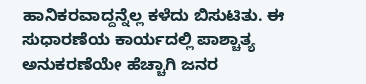ಹಾನಿಕರವಾದ್ದನ್ನೆಲ್ಲ ಕಳೆದು ಬಿಸುಟಿತು. ಈ ಸುಧಾರಣೆಯ ಕಾರ್ಯದಲ್ಲಿ ಪಾಶ್ಚಾತ್ಯ ಅನುಕರಣೆಯೇ ಹೆಚ್ಚಾಗಿ ಜನರ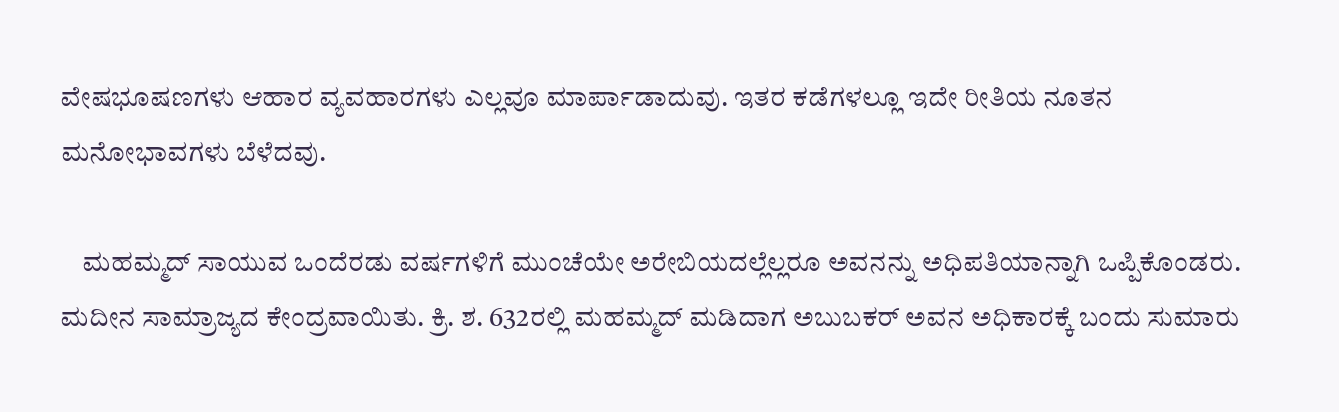ವೇಷಭೂಷಣಗಳು ಆಹಾರ ವ್ಯವಹಾರಗಳು ಎಲ್ಲವೂ ಮಾರ್ಪಾಡಾದುವು. ಇತರ ಕಡೆಗಳಲ್ಲೂ ಇದೇ ರೀತಿಯ ನೂತನ ಮನೋಭಾವಗಳು ಬೆಳೆದವು.

    ಮಹಮ್ಮದ್ ಸಾಯುವ ಒಂದೆರಡು ವರ್ಷಗಳಿಗೆ ಮುಂಚೆಯೇ ಅರೇಬಿಯದಲ್ಲೆಲ್ಲರೂ ಅವನನ್ನು ಅಧಿಪತಿಯಾನ್ನಾಗಿ ಒಪ್ಪಿಕೊಂಡರು. ಮದೀನ ಸಾಮ್ರಾಜ್ಯದ ಕೇಂದ್ರವಾಯಿತು. ಕ್ರಿ. ಶ. 632ರಲ್ಲಿ ಮಹಮ್ಮದ್ ಮಡಿದಾಗ ಅಬುಬಕರ್ ಅವನ ಅಧಿಕಾರಕ್ಕೆ ಬಂದು ಸುಮಾರು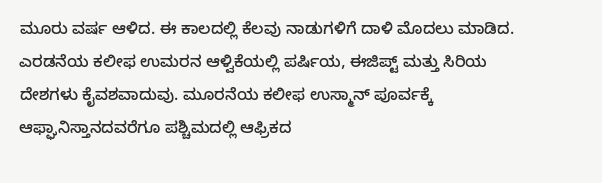ಮೂರು ವರ್ಷ ಆಳಿದ. ಈ ಕಾಲದಲ್ಲಿ ಕೆಲವು ನಾಡುಗಳಿಗೆ ದಾಳಿ ಮೊದಲು ಮಾಡಿದ. ಎರಡನೆಯ ಕಲೀಫ ಉಮರನ ಆಳ್ವಿಕೆಯಲ್ಲಿ ಪರ್ಷಿಯ, ಈಜಿಪ್ಟ್ ಮತ್ತು ಸಿರಿಯ ದೇಶಗಳು ಕೈವಶವಾದುವು. ಮೂರನೆಯ ಕಲೀಫ ಉಸ್ಮಾನ್ ಪೂರ್ವಕ್ಕೆ ಆಫ್ಘಾನಿಸ್ತಾನದವರೆಗೂ ಪಶ್ಚಿಮದಲ್ಲಿ ಆಫ್ರಿಕದ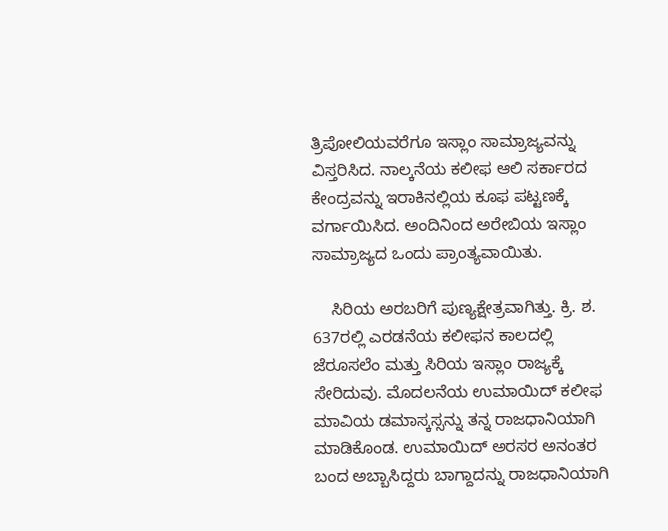ತ್ರಿಪೋಲಿಯವರೆಗೂ ಇಸ್ಲಾಂ ಸಾಮ್ರಾಜ್ಯವನ್ನು ವಿಸ್ತರಿಸಿದ. ನಾಲ್ಕನೆಯ ಕಲೀಫ ಆಲಿ ಸರ್ಕಾರದ ಕೇಂದ್ರವನ್ನು ಇರಾಕಿನಲ್ಲಿಯ ಕೂಫ ಪಟ್ಟಣಕ್ಕೆ ವರ್ಗಾಯಿಸಿದ. ಅಂದಿನಿಂದ ಅರೇಬಿಯ ಇಸ್ಲಾಂ ಸಾಮ್ರಾಜ್ಯದ ಒಂದು ಪ್ರಾಂತ್ಯವಾಯಿತು.

    ಸಿರಿಯ ಅರಬರಿಗೆ ಪುಣ್ಯಕ್ಷೇತ್ರವಾಗಿತ್ತು. ಕ್ರಿ. ಶ. 637ರಲ್ಲಿ ಎರಡನೆಯ ಕಲೀಫನ ಕಾಲದಲ್ಲಿ ಜೆರೂಸಲೆಂ ಮತ್ತು ಸಿರಿಯ ಇಸ್ಲಾಂ ರಾಜ್ಯಕ್ಕೆ ಸೇರಿದುವು. ಮೊದಲನೆಯ ಉಮಾಯಿದ್ ಕಲೀಫ ಮಾವಿಯ ಡಮಾಸ್ಕಸ್ಸನ್ನು ತನ್ನ ರಾಜಧಾನಿಯಾಗಿ ಮಾಡಿಕೊಂಡ. ಉಮಾಯಿದ್ ಅರಸರ ಅನಂತರ ಬಂದ ಅಬ್ಬಾಸಿದ್ದರು ಬಾಗ್ದಾದನ್ನು ರಾಜಧಾನಿಯಾಗಿ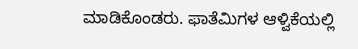ಮಾಡಿಕೊಂಡರು. ಫಾತೆಮಿಗಳ ಆಳ್ವಿಕೆಯಲ್ಲಿ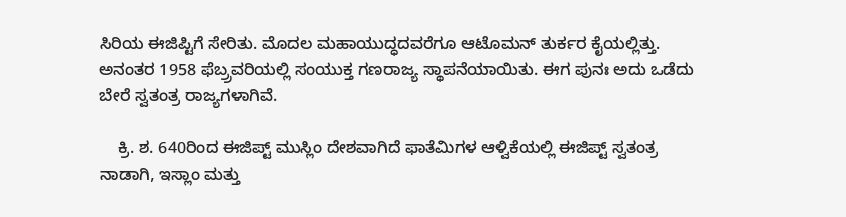ಸಿರಿಯ ಈಜಿಪ್ಟಿಗೆ ಸೇರಿತು. ಮೊದಲ ಮಹಾಯುದ್ಧದವರೆಗೂ ಆಟೊಮನ್ ತುರ್ಕರ ಕೈಯಲ್ಲಿತ್ತು. ಅನಂತರ 1958 ಫೆಬ್ರ್ರವರಿಯಲ್ಲಿ ಸಂಯುಕ್ತ ಗಣರಾಜ್ಯ ಸ್ಥಾಪನೆಯಾಯಿತು. ಈಗ ಪುನಃ ಅದು ಒಡೆದು ಬೇರೆ ಸ್ವತಂತ್ರ ರಾಜ್ಯಗಳಾಗಿವೆ.

    ಕ್ರಿ. ಶ. 640ರಿಂದ ಈಜಿಪ್ಟ್ ಮುಸ್ಲಿಂ ದೇಶವಾಗಿದೆ ಫಾತೆಮಿಗಳ ಆಳ್ವಿಕೆಯಲ್ಲಿ ಈಜಿಪ್ಟ್ ಸ್ವತಂತ್ರ ನಾಡಾಗಿ, ಇಸ್ಲಾಂ ಮತ್ತು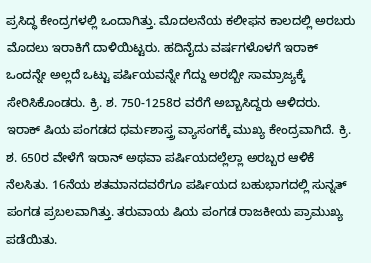ಪ್ರಸಿದ್ಧ ಕೇಂದ್ರಗಳಲ್ಲಿ ಒಂದಾಗಿತ್ತು. ಮೊದಲನೆಯ ಕಲೀಫನ ಕಾಲದಲ್ಲಿ ಅರಬರು ಮೊದಲು ಇರಾಕಿಗೆ ದಾಳಿಯಿಟ್ಟರು. ಹದಿನೈದು ವರ್ಷಗಳೊಳಗೆ ಇರಾಕ್ ಒಂದನ್ನೇ ಅಲ್ಲದೆ ಒಟ್ಟು ಪರ್ಷಿಯವನ್ನೇ ಗೆದ್ದು ಅರಬ್ಬೀ ಸಾಮ್ರಾಜ್ಯಕ್ಕೆ ಸೇರಿಸಿಕೊಂಡರು. ಕ್ರಿ. ಶ. 750-1258ರ ವರೆಗೆ ಅಬ್ಬಾಸಿದ್ದರು ಆಳಿದರು. ಇರಾಕ್ ಷಿಯ ಪಂಗಡದ ಧರ್ಮಶಾಸ್ತ್ರ ವ್ಯಾಸಂಗಕ್ಕೆ ಮುಖ್ಯ ಕೇಂದ್ರವಾಗಿದೆ. ಕ್ರಿ. ಶ. 650ರ ವೇಳೆಗೆ ಇರಾನ್ ಅಥವಾ ಪರ್ಷಿಯದಲ್ಲೆಲ್ಲಾ ಅರಬ್ಬರ ಆಳಿಕೆ ನೆಲಸಿತು. 16ನೆಯ ಶತಮಾನದವರೆಗೂ ಪರ್ಷಿಯದ ಬಹುಭಾಗದಲ್ಲಿ ಸುನ್ನತ್ ಪಂಗಡ ಪ್ರಬಲವಾಗಿತ್ತು. ತರುವಾಯ ಷಿಯ ಪಂಗಡ ರಾಜಕೀಯ ಪ್ರಾಮುಖ್ಯ ಪಡೆಯಿತು.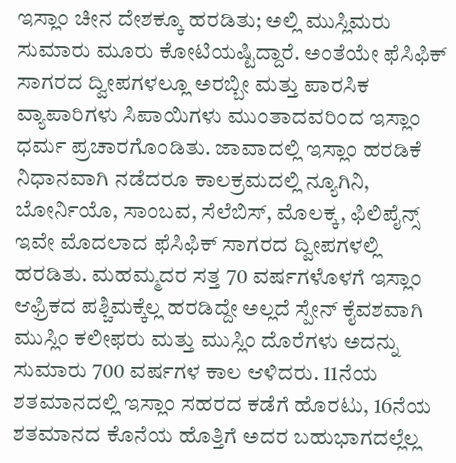ಇಸ್ಲಾಂ ಚೀನ ದೇಶಕ್ಕೂ ಹರಡಿತು; ಅಲ್ಲಿ ಮುಸ್ಲಿಮರು ಸುಮಾರು ಮೂರು ಕೋಟಿಯಷ್ಟಿದ್ದಾರೆ. ಅಂತೆಯೇ ಫೆಸಿಫಿಕ್ ಸಾಗರದ ದ್ವೀಪಗಳಲ್ಲೂ ಅರಬ್ಬೀ ಮತ್ತು ಪಾರಸಿಕ ವ್ಯಾಪಾರಿಗಳು ಸಿಪಾಯಿಗಳು ಮುಂತಾದವರಿಂದ ಇಸ್ಲಾಂ ಧರ್ಮ ಪ್ರಚಾರಗೊಂಡಿತು. ಜಾವಾದಲ್ಲಿ ಇಸ್ಲಾಂ ಹರಡಿಕೆ ನಿಧಾನವಾಗಿ ನಡೆದರೂ ಕಾಲಕ್ರಮದಲ್ಲಿ ನ್ಯೂಗಿನಿ, ಬೋರ್ನಿಯೊ, ಸಾಂಬವ, ಸೆಲೆಬಿಸ್, ಮೊಲಕ್ಕ, ಫಿಲಿಪೈನ್ಸ್ ಇವೇ ಮೊದಲಾದ ಫೆಸಿಫಿಕ್ ಸಾಗರದ ದ್ವೀಪಗಳಲ್ಲಿ ಹರಡಿತು. ಮಹಮ್ಮದರ ಸತ್ತ 70 ವರ್ಷಗಳೊಳಗೆ ಇಸ್ಲಾಂ ಆಫ್ರಿಕದ ಪಶ್ಚಿಮಕ್ಕೆಲ್ಲ ಹರಡಿದ್ದೇ ಅಲ್ಲದೆ ಸ್ಪೇನ್ ಕೈವಶವಾಗಿ ಮುಸ್ಲಿಂ ಕಲೀಫರು ಮತ್ತು ಮುಸ್ಲಿಂ ದೊರೆಗಳು ಅದನ್ನು ಸುಮಾರು 700 ವರ್ಷಗಳ ಕಾಲ ಆಳಿದರು. 11ನೆಯ ಶತಮಾನದಲ್ಲಿ ಇಸ್ಲಾಂ ಸಹರದ ಕಡೆಗೆ ಹೊರಟು, 16ನೆಯ ಶತಮಾನದ ಕೊನೆಯ ಹೊತ್ತಿಗೆ ಅದರ ಬಹುಭಾಗದಲ್ಲೆಲ್ಲ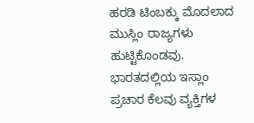ಹರಡಿ ಟಿಂಬಕ್ಕು ಮೊದಲಾದ ಮುಸ್ಲಿಂ ರಾಜ್ಯಗಳು ಹುಟ್ಟಿಕೊಂಡವು. ಭಾರತದಲ್ಲಿಯ ಇಸ್ಲಾಂ ಪ್ರಚಾರ ಕೆಲವು ವ್ಯಕ್ತಿಗಳ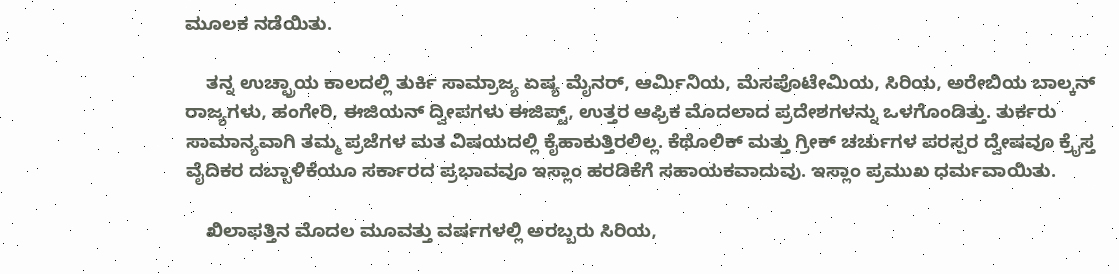ಮೂಲಕ ನಡೆಯಿತು.

    ತನ್ನ ಉಚ್ಛ್ರಾಯ ಕಾಲದಲ್ಲಿ ತುರ್ಕಿ ಸಾಮ್ರಾಜ್ಯ ಏಷ್ಯ ಮೈನರ್, ಆರ್ಮಿನಿಯ, ಮೆಸಪೊಟೇಮಿಯ, ಸಿರಿಯ, ಅರೇಬಿಯ ಬಾಲ್ಕನ್ ರಾಜ್ಯಗಳು, ಹಂಗೇರಿ, ಈಜಿಯನ್ ದ್ವೀಪಗಳು ಈಜಿಪ್ಟ್, ಉತ್ತರ ಆಫ್ರಿಕ ಮೊದಲಾದ ಪ್ರದೇಶಗಳನ್ನು ಒಳಗೊಂಡಿತ್ತು. ತುರ್ಕರು ಸಾಮಾನ್ಯವಾಗಿ ತಮ್ಮ ಪ್ರಜೆಗಳ ಮತ ವಿಷಯದಲ್ಲಿ ಕೈಹಾಕುತ್ತಿರಲಿಲ್ಲ. ಕೆಥೊಲಿಕ್ ಮತ್ತು ಗ್ರೀಕ್ ಚರ್ಚುಗಳ ಪರಸ್ಪರ ದ್ವೇಷವೂ ಕ್ರೈಸ್ತ ವೈದಿಕರ ದಬ್ಬಾಳಿಕೆಯೂ ಸರ್ಕಾರದ ಪ್ರಭಾವವೂ ಇಸ್ಲಾಂ ಹರಡಿಕೆಗೆ ಸಹಾಯಕವಾದುವು. ಇಸ್ಲಾಂ ಪ್ರಮುಖ ಧರ್ಮವಾಯಿತು.

    ಖಿಲಾಫತ್ತಿನ ಮೊದಲ ಮೂವತ್ತು ವರ್ಷಗಳಲ್ಲಿ ಅರಬ್ಬರು ಸಿರಿಯ,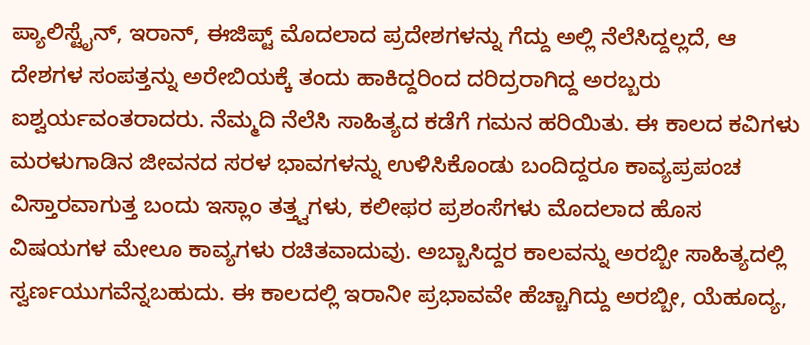ಪ್ಯಾಲಿಸ್ಟೈನ್, ಇರಾನ್, ಈಜಿಪ್ಟ್ ಮೊದಲಾದ ಪ್ರದೇಶಗಳನ್ನು ಗೆದ್ದು ಅಲ್ಲಿ ನೆಲೆಸಿದ್ದಲ್ಲದೆ, ಆ ದೇಶಗಳ ಸಂಪತ್ತನ್ನು ಅರೇಬಿಯಕ್ಕೆ ತಂದು ಹಾಕಿದ್ದರಿಂದ ದರಿದ್ರರಾಗಿದ್ದ ಅರಬ್ಬರು ಐಶ್ವರ್ಯವಂತರಾದರು. ನೆಮ್ಮದಿ ನೆಲೆಸಿ ಸಾಹಿತ್ಯದ ಕಡೆಗೆ ಗಮನ ಹರಿಯಿತು. ಈ ಕಾಲದ ಕವಿಗಳು ಮರಳುಗಾಡಿನ ಜೀವನದ ಸರಳ ಭಾವಗಳನ್ನು ಉಳಿಸಿಕೊಂಡು ಬಂದಿದ್ದರೂ ಕಾವ್ಯಪ್ರಪಂಚ ವಿಸ್ತಾರವಾಗುತ್ತ ಬಂದು ಇಸ್ಲಾಂ ತತ್ತ್ವಗಳು, ಕಲೀಫರ ಪ್ರಶಂಸೆಗಳು ಮೊದಲಾದ ಹೊಸ ವಿಷಯಗಳ ಮೇಲೂ ಕಾವ್ಯಗಳು ರಚಿತವಾದುವು. ಅಬ್ಬಾಸಿದ್ದರ ಕಾಲವನ್ನು ಅರಬ್ಬೀ ಸಾಹಿತ್ಯದಲ್ಲಿ ಸ್ವರ್ಣಯುಗವೆನ್ನಬಹುದು. ಈ ಕಾಲದಲ್ಲಿ ಇರಾನೀ ಪ್ರಭಾವವೇ ಹೆಚ್ಚಾಗಿದ್ದು ಅರಬ್ಬೀ, ಯೆಹೂದ್ಯ,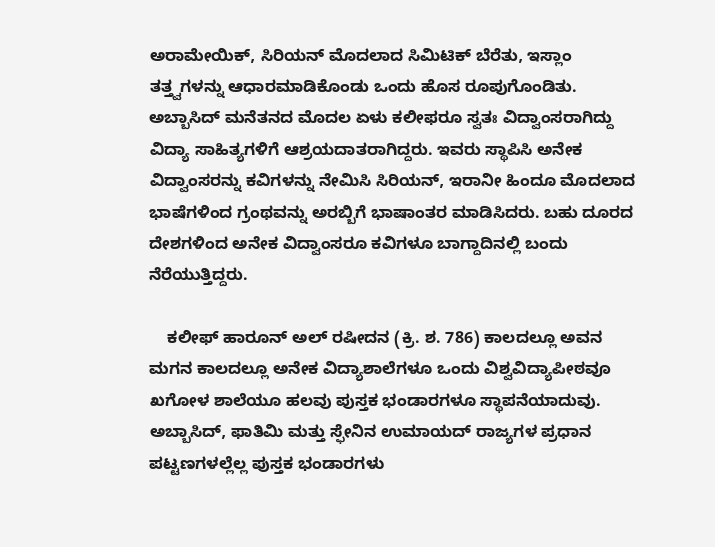ಅರಾಮೇಯಿಕ್, ಸಿರಿಯನ್ ಮೊದಲಾದ ಸಿಮಿಟಿಕ್ ಬೆರೆತು, ಇಸ್ಲಾಂ ತತ್ತ್ವಗಳನ್ನು ಆಧಾರಮಾಡಿಕೊಂಡು ಒಂದು ಹೊಸ ರೂಪುಗೊಂಡಿತು. ಅಬ್ಬಾಸಿದ್ ಮನೆತನದ ಮೊದಲ ಏಳು ಕಲೀಫರೂ ಸ್ವತಃ ವಿದ್ವಾಂಸರಾಗಿದ್ದು ವಿದ್ಯಾ ಸಾಹಿತ್ಯಗಳಿಗೆ ಆಶ್ರಯದಾತರಾಗಿದ್ದರು. ಇವರು ಸ್ಥಾಪಿಸಿ ಅನೇಕ ವಿದ್ವಾಂಸರನ್ನು ಕವಿಗಳನ್ನು ನೇಮಿಸಿ ಸಿರಿಯನ್, ಇರಾನೀ ಹಿಂದೂ ಮೊದಲಾದ ಭಾಷೆಗಳಿಂದ ಗ್ರಂಥವನ್ನು ಅರಬ್ಬಿಗೆ ಭಾಷಾಂತರ ಮಾಡಿಸಿದರು. ಬಹು ದೂರದ ದೇಶಗಳಿಂದ ಅನೇಕ ವಿದ್ವಾಂಸರೂ ಕವಿಗಳೂ ಬಾಗ್ದಾದಿನಲ್ಲಿ ಬಂದು ನೆರೆಯುತ್ತಿದ್ದರು.

    ಕಲೀಫ್ ಹಾರೂನ್ ಅಲ್ ರಷೀದನ (ಕ್ರಿ. ಶ. 786) ಕಾಲದಲ್ಲೂ ಅವನ ಮಗನ ಕಾಲದಲ್ಲೂ ಅನೇಕ ವಿದ್ಯಾಶಾಲೆಗಳೂ ಒಂದು ವಿಶ್ವವಿದ್ಯಾಪೀಠವೂ ಖಗೋಳ ಶಾಲೆಯೂ ಹಲವು ಪುಸ್ತಕ ಭಂಡಾರಗಳೂ ಸ್ಥಾಪನೆಯಾದುವು. ಅಬ್ಬಾಸಿದ್, ಫಾತಿಮಿ ಮತ್ತು ಸ್ಫೇನಿನ ಉಮಾಯದ್ ರಾಜ್ಯಗಳ ಪ್ರಧಾನ ಪಟ್ಟಣಗಳಲ್ಲೆಲ್ಲ ಪುಸ್ತಕ ಭಂಡಾರಗಳು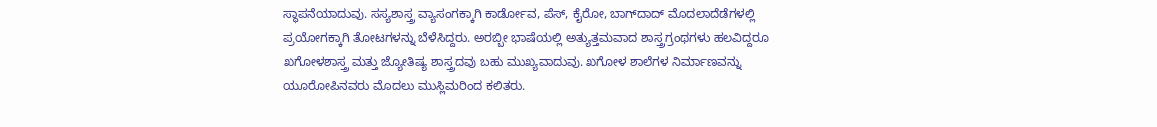ಸ್ಥಾಪನೆಯಾದುವು. ಸಸ್ಯಶಾಸ್ತ್ರ ವ್ಯಾಸಂಗಕ್ಕಾಗಿ ಕಾರ್ಡೋವ, ಪೆಸ್, ಕೈರೋ, ಬಾಗ್‍ದಾದ್ ಮೊದಲಾದೆಡೆಗಳಲ್ಲಿ ಪ್ರಯೋಗಕ್ಕಾಗಿ ತೋಟಗಳನ್ನು ಬೆಳೆಸಿದ್ದರು. ಅರಬ್ಬೀ ಭಾಷೆಯಲ್ಲಿ ಅತ್ಯುತ್ತಮವಾದ ಶಾಸ್ತ್ರಗ್ರಂಥಗಳು ಹಲವಿದ್ದರೂ ಖಗೋಳಶಾಸ್ತ್ರ ಮತ್ತು ಜ್ಯೋತಿಷ್ಯ ಶಾಸ್ತ್ರದವು ಬಹು ಮುಖ್ಯವಾದುವು. ಖಗೋಳ ಶಾಲೆಗಳ ನಿರ್ಮಾಣವನ್ನು ಯೂರೋಪಿನವರು ಮೊದಲು ಮುಸ್ಲಿಮರಿಂದ ಕಲಿತರು.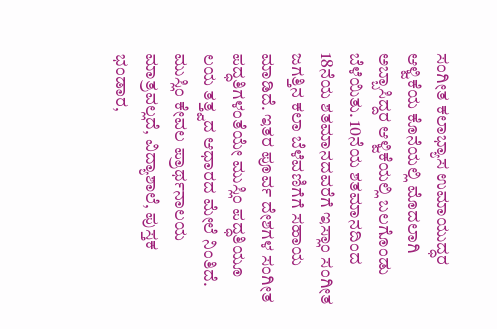ಸಂಗೀತ ಕಲಾಭ್ಯಾಸ ಉಮಾಯುದ್ಧರ ಆಳ್ವಿಕೆಯ ಕೊನೆಯಲ್ಲಿ ಮೊದಲಾಗಿ ಅಬ್ಬಾಸಿದ್ದರ ಆಳ್ವಿಕೆಯಲ್ಲಿ ಬಲಗೊಂಡು ಬೆಳೆಯಿತು. 10ನೆಯ ಶತಮಾನದಿಂದ 18ನೆಯ ಶತಮಾನದವರೆಗೆ ಇಸ್ಲಾಂ ಸಂಗೀತ ಜಗತ್ತಿನ ಕಲಾ ಬೆಳೆವಣಿಗೆಗೆ ಸಹಾಯ ಮಾಡಿದೆ. ಇತರ ಪೂರ್ವ ದೇಶಗಳ ಸಂಗೀತ ಪದ್ಧತಿಗಳಂತೆಯೇ ಮುಸ್ಲಿಂ ಪದ್ಧತಿಯೂ ಲಯ ತತ್ತ್ವದ ಆಧಾರದ ಮೇಲೆ ನಿಂತಿದೆ. ಮುಸ್ಲಿಂ ಕೇವಲ ಪ್ರಾರ್ಥನಾಲಯ ಮಾತ್ರವಲ್ಲದೆ, ವಿದ್ಯಾಶಾಲೆ, ಪುಸ್ತಕ ಭಂಡಾರ,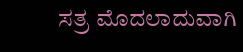ಸತ್ರ ಮೊದಲಾದುವಾಗಿ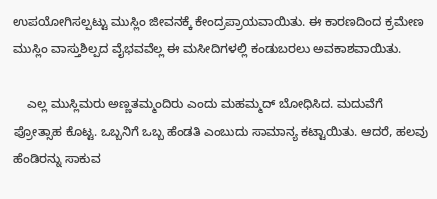ಉಪಯೋಗಿಸಲ್ಪಟ್ಟು ಮುಸ್ಲಿಂ ಜೀವನಕ್ಕೆ ಕೇಂದ್ರಪ್ರಾಯವಾಯಿತು. ಈ ಕಾರಣದಿಂದ ಕ್ರಮೇಣ ಮುಸ್ಲಿಂ ವಾಸ್ತುಶಿಲ್ಪದ ವೈಭವವೆಲ್ಲ ಈ ಮಸೀದಿಗಳಲ್ಲಿ ಕಂಡುಬರಲು ಅವಕಾಶವಾಯಿತು.

    ಎಲ್ಲ ಮುಸ್ಲಿಮರು ಅಣ್ಣತಮ್ಮಂದಿರು ಎಂದು ಮಹಮ್ಮದ್ ಬೋಧಿಸಿದ. ಮದುವೆಗೆ ಪ್ರೋತ್ಸಾಹ ಕೊಟ್ಟ. ಒಬ್ಬನಿಗೆ ಒಬ್ಬ ಹೆಂಡತಿ ಎಂಬುದು ಸಾಮಾನ್ಯ ಕಟ್ಟಾಯಿತು. ಆದರೆ, ಹಲವು ಹೆಂಡಿರನ್ನು ಸಾಕುವ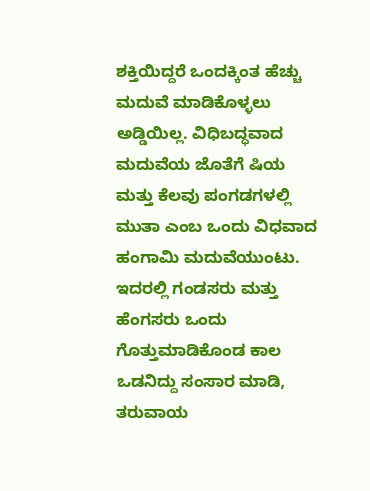ಶಕ್ತಿಯಿದ್ದರೆ ಒಂದಕ್ಕಿಂತ ಹೆಚ್ಚು ಮದುವೆ ಮಾಡಿಕೊಳ್ಳಲು ಅಡ್ಡಿಯಿಲ್ಲ. ವಿಧಿಬದ್ಧವಾದ ಮದುವೆಯ ಜೊತೆಗೆ ಷಿಯ ಮತ್ತು ಕೆಲವು ಪಂಗಡಗಳಲ್ಲಿ ಮುತಾ ಎಂಬ ಒಂದು ವಿಧವಾದ ಹಂಗಾಮಿ ಮದುವೆಯುಂಟು. ಇದರಲ್ಲಿ ಗಂಡಸರು ಮತ್ತು ಹೆಂಗಸರು ಒಂದು ಗೊತ್ತುಮಾಡಿಕೊಂಡ ಕಾಲ ಒಡನಿದ್ದು ಸಂಸಾರ ಮಾಡಿ, ತರುವಾಯ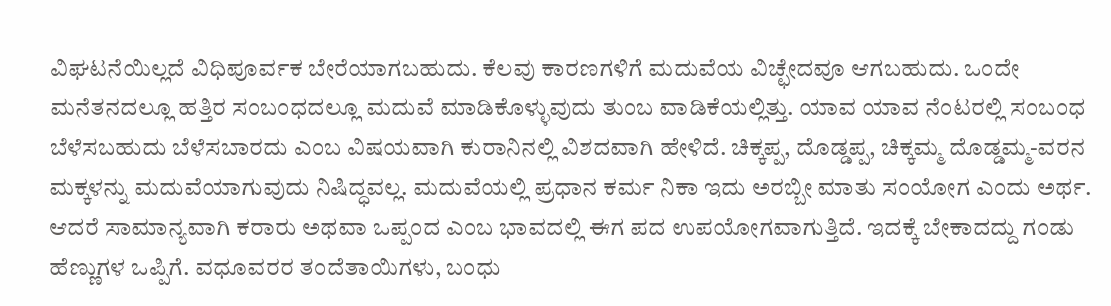ವಿಘಟನೆಯಿಲ್ಲದೆ ವಿಧಿಪೂರ್ವಕ ಬೇರೆಯಾಗಬಹುದು. ಕೆಲವು ಕಾರಣಗಳಿಗೆ ಮದುವೆಯ ವಿಚ್ಛೇದವೂ ಆಗಬಹುದು. ಒಂದೇ ಮನೆತನದಲ್ಲೂ ಹತ್ತಿರ ಸಂಬಂಧದಲ್ಲೂ ಮದುವೆ ಮಾಡಿಕೊಳ್ಳುವುದು ತುಂಬ ವಾಡಿಕೆಯಲ್ಲಿತ್ತು. ಯಾವ ಯಾವ ನೆಂಟರಲ್ಲಿ ಸಂಬಂಧ ಬೆಳೆಸಬಹುದು ಬೆಳೆಸಬಾರದು ಎಂಬ ವಿಷಯವಾಗಿ ಕುರಾನಿನಲ್ಲಿ ವಿಶದವಾಗಿ ಹೇಳಿದೆ. ಚಿಕ್ಕಪ್ಪ, ದೊಡ್ಡಪ್ಪ, ಚಿಕ್ಕಮ್ಮ ದೊಡ್ಡಮ್ಮ-ವರನ ಮಕ್ಕಳನ್ನು ಮದುವೆಯಾಗುವುದು ನಿಷಿದ್ಧವಲ್ಲ. ಮದುವೆಯಲ್ಲಿ ಪ್ರಧಾನ ಕರ್ಮ ನಿಕಾ ಇದು ಅರಬ್ಬೀ ಮಾತು ಸಂಯೋಗ ಎಂದು ಅರ್ಥ. ಆದರೆ ಸಾಮಾನ್ಯವಾಗಿ ಕರಾರು ಅಥವಾ ಒಪ್ಪಂದ ಎಂಬ ಭಾವದಲ್ಲಿ ಈಗ ಪದ ಉಪಯೋಗವಾಗುತ್ತಿದೆ. ಇದಕ್ಕೆ ಬೇಕಾದದ್ದು ಗಂಡು ಹೆಣ್ಣುಗಳ ಒಪ್ಪಿಗೆ. ವಧೂವರರ ತಂದೆತಾಯಿಗಳು, ಬಂಧು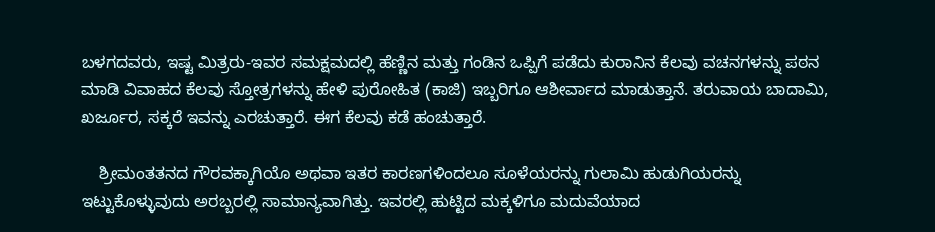ಬಳಗದವರು, ಇಷ್ಟ ಮಿತ್ರರು-ಇವರ ಸಮಕ್ಷಮದಲ್ಲಿ ಹೆಣ್ಣಿನ ಮತ್ತು ಗಂಡಿನ ಒಪ್ಪಿಗೆ ಪಡೆದು ಕುರಾನಿನ ಕೆಲವು ವಚನಗಳನ್ನು ಪಠನ ಮಾಡಿ ವಿವಾಹದ ಕೆಲವು ಸ್ತೋತ್ರಗಳನ್ನು ಹೇಳಿ ಪುರೋಹಿತ (ಕಾಜಿ) ಇಬ್ಬರಿಗೂ ಆಶೀರ್ವಾದ ಮಾಡುತ್ತಾನೆ. ತರುವಾಯ ಬಾದಾಮಿ, ಖರ್ಜೂರ, ಸಕ್ಕರೆ ಇವನ್ನು ಎರಚುತ್ತಾರೆ. ಈಗ ಕೆಲವು ಕಡೆ ಹಂಚುತ್ತಾರೆ.

    ಶ್ರೀಮಂತತನದ ಗೌರವಕ್ಕಾಗಿಯೊ ಅಥವಾ ಇತರ ಕಾರಣಗಳಿಂದಲೂ ಸೂಳೆಯರನ್ನು ಗುಲಾಮಿ ಹುಡುಗಿಯರನ್ನು ಇಟ್ಟುಕೊಳ್ಳುವುದು ಅರಬ್ಬರಲ್ಲಿ ಸಾಮಾನ್ಯವಾಗಿತ್ತು. ಇವರಲ್ಲಿ ಹುಟ್ಟಿದ ಮಕ್ಕಳಿಗೂ ಮದುವೆಯಾದ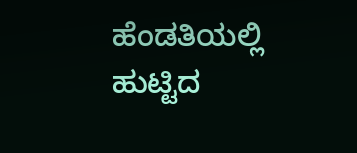ಹೆಂಡತಿಯಲ್ಲಿ ಹುಟ್ಟಿದ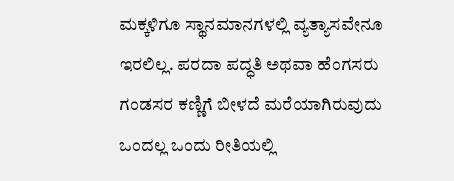ಮಕ್ಕಳಿಗೂ ಸ್ಥಾನಮಾನಗಳಲ್ಲಿ ವ್ಯತ್ಯಾಸವೇನೂ ಇರಲಿಲ್ಲ. ಪರದಾ ಪದ್ಧತಿ ಅಥವಾ ಹೆಂಗಸರು ಗಂಡಸರ ಕಣ್ಣಿಗೆ ಬೀಳದೆ ಮರೆಯಾಗಿರುವುದು ಒಂದಲ್ಲ ಒಂದು ರೀತಿಯಲ್ಲಿ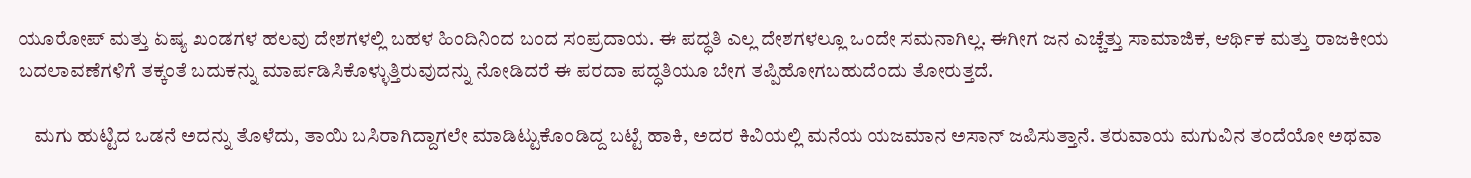ಯೂರೋಪ್ ಮತ್ತು ಏಷ್ಯ ಖಂಡಗಳ ಹಲವು ದೇಶಗಳಲ್ಲಿ ಬಹಳ ಹಿಂದಿನಿಂದ ಬಂದ ಸಂಪ್ರದಾಯ. ಈ ಪದ್ಧತಿ ಎಲ್ಲ ದೇಶಗಳಲ್ಲೂ ಒಂದೇ ಸಮನಾಗಿಲ್ಲ. ಈಗೀಗ ಜನ ಎಚ್ಚೆತ್ತು ಸಾಮಾಜಿಕ, ಆರ್ಥಿಕ ಮತ್ತು ರಾಜಕೀಯ ಬದಲಾವಣೆಗಳಿಗೆ ತಕ್ಕಂತೆ ಬದುಕನ್ನು ಮಾರ್ಪಡಿಸಿಕೊಳ್ಳುತ್ತಿರುವುದನ್ನು ನೋಡಿದರೆ ಈ ಪರದಾ ಪದ್ಧತಿಯೂ ಬೇಗ ತಪ್ಪಿಹೋಗಬಹುದೆಂದು ತೋರುತ್ತದೆ.

    ಮಗು ಹುಟ್ಟಿದ ಒಡನೆ ಅದನ್ನು ತೊಳೆದು, ತಾಯಿ ಬಸಿರಾಗಿದ್ದಾಗಲೇ ಮಾಡಿಟ್ಟುಕೊಂಡಿದ್ದ ಬಟ್ಟೆ ಹಾಕಿ, ಅದರ ಕಿವಿಯಲ್ಲಿ ಮನೆಯ ಯಜಮಾನ ಅಸಾನ್ ಜಪಿಸುತ್ತಾನೆ. ತರುವಾಯ ಮಗುವಿನ ತಂದೆಯೋ ಅಥವಾ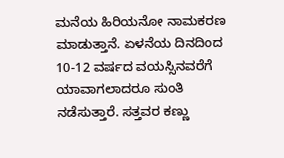ಮನೆಯ ಹಿರಿಯನೋ ನಾಮಕರಣ ಮಾಡುತ್ತಾನೆ. ಏಳನೆಯ ದಿನದಿಂದ 10-12 ವರ್ಷದ ವಯಸ್ಸಿನವರೆಗೆ ಯಾವಾಗಲಾದರೂ ಸುಂತಿ ನಡೆಸುತ್ತಾರೆ. ಸತ್ತವರ ಕಣ್ಣು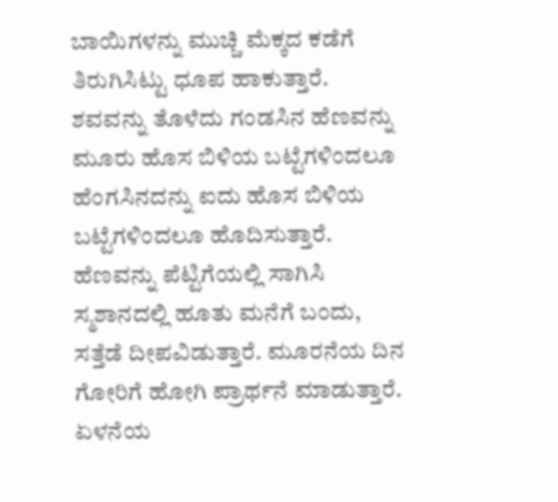ಬಾಯಿಗಳನ್ನು ಮುಚ್ಚಿ ಮೆಕ್ಕದ ಕಡೆಗೆ ತಿರುಗಿಸಿಟ್ಟು ಧೂಪ ಹಾಕುತ್ತಾರೆ. ಶವವನ್ನು ತೊಳೆದು ಗಂಡಸಿನ ಹೆಣವನ್ನು ಮೂರು ಹೊಸ ಬಿಳಿಯ ಬಟ್ಟೆಗಳಿಂದಲೂ ಹೆಂಗಸಿನದನ್ನು ಐದು ಹೊಸ ಬಿಳಿಯ ಬಟ್ಟೆಗಳಿಂದಲೂ ಹೊದಿಸುತ್ತಾರೆ. ಹೆಣವನ್ನು ಪೆಟ್ಟಿಗೆಯಲ್ಲಿ ಸಾಗಿಸಿ ಸ್ಮಶಾನದಲ್ಲಿ ಹೂತು ಮನೆಗೆ ಬಂದು, ಸತ್ತೆಡೆ ದೀಪವಿಡುತ್ತಾರೆ. ಮೂರನೆಯ ದಿನ ಗೋರಿಗೆ ಹೋಗಿ ಪ್ರಾರ್ಥನೆ ಮಾಡುತ್ತಾರೆ. ಏಳನೆಯ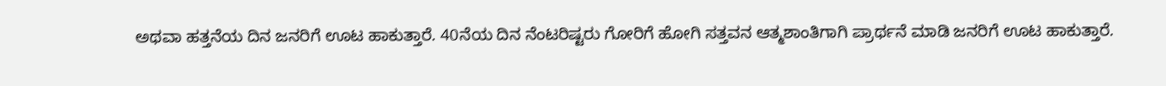ಅಥವಾ ಹತ್ತನೆಯ ದಿನ ಜನರಿಗೆ ಊಟ ಹಾಕುತ್ತಾರೆ. 40ನೆಯ ದಿನ ನೆಂಟರಿಷ್ಟರು ಗೋರಿಗೆ ಹೋಗಿ ಸತ್ತವನ ಆತ್ಮಶಾಂತಿಗಾಗಿ ಪ್ರಾರ್ಥನೆ ಮಾಡಿ ಜನರಿಗೆ ಊಟ ಹಾಕುತ್ತಾರೆ.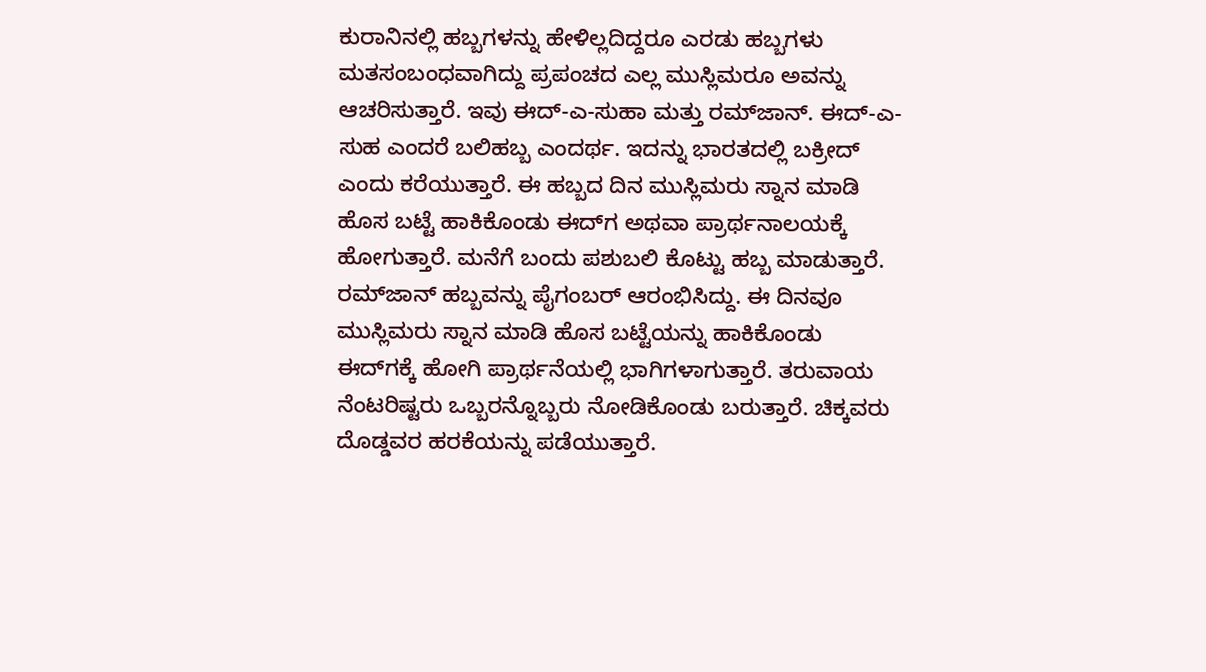ಕುರಾನಿನಲ್ಲಿ ಹಬ್ಬಗಳನ್ನು ಹೇಳಿಲ್ಲದಿದ್ದರೂ ಎರಡು ಹಬ್ಬಗಳು ಮತಸಂಬಂಧವಾಗಿದ್ದು ಪ್ರಪಂಚದ ಎಲ್ಲ ಮುಸ್ಲಿಮರೂ ಅವನ್ನು ಆಚರಿಸುತ್ತಾರೆ. ಇವು ಈದ್-ಎ-ಸುಹಾ ಮತ್ತು ರಮ್‍ಜಾನ್. ಈದ್-ಎ-ಸುಹ ಎಂದರೆ ಬಲಿಹಬ್ಬ ಎಂದರ್ಥ. ಇದನ್ನು ಭಾರತದಲ್ಲಿ ಬಕ್ರೀದ್ ಎಂದು ಕರೆಯುತ್ತಾರೆ. ಈ ಹಬ್ಬದ ದಿನ ಮುಸ್ಲಿಮರು ಸ್ನಾನ ಮಾಡಿ ಹೊಸ ಬಟ್ಟೆ ಹಾಕಿಕೊಂಡು ಈದ್‍ಗ ಅಥವಾ ಪ್ರಾರ್ಥನಾಲಯಕ್ಕೆ ಹೋಗುತ್ತಾರೆ. ಮನೆಗೆ ಬಂದು ಪಶುಬಲಿ ಕೊಟ್ಟು ಹಬ್ಬ ಮಾಡುತ್ತಾರೆ. ರಮ್‍ಜಾನ್ ಹಬ್ಬವನ್ನು ಪೈಗಂಬರ್ ಆರಂಭಿಸಿದ್ದು. ಈ ದಿನವೂ ಮುಸ್ಲಿಮರು ಸ್ನಾನ ಮಾಡಿ ಹೊಸ ಬಟ್ಟೆಯನ್ನು ಹಾಕಿಕೊಂಡು ಈದ್‍ಗಕ್ಕೆ ಹೋಗಿ ಪ್ರಾರ್ಥನೆಯಲ್ಲಿ ಭಾಗಿಗಳಾಗುತ್ತಾರೆ. ತರುವಾಯ ನೆಂಟರಿಷ್ಟರು ಒಬ್ಬರನ್ನೊಬ್ಬರು ನೋಡಿಕೊಂಡು ಬರುತ್ತಾರೆ. ಚಿಕ್ಕವರು ದೊಡ್ಡವರ ಹರಕೆಯನ್ನು ಪಡೆಯುತ್ತಾರೆ.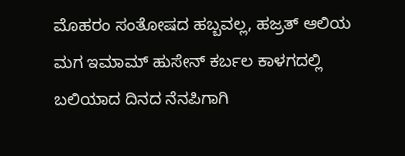ಮೊಹರಂ ಸಂತೋಷದ ಹಬ್ಬವಲ್ಲ, ಹಜ್ರತ್ ಆಲಿಯ ಮಗ ಇಮಾಮ್ ಹುಸೇನ್ ಕರ್ಬಲ ಕಾಳಗದಲ್ಲಿ ಬಲಿಯಾದ ದಿನದ ನೆನಪಿಗಾಗಿ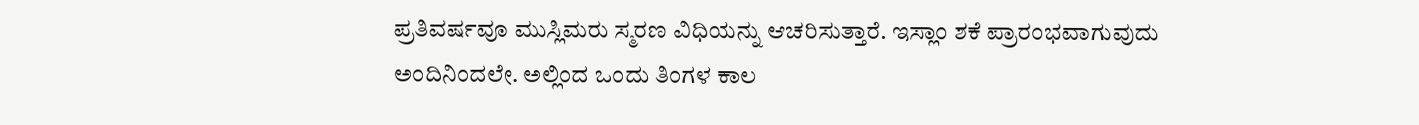ಪ್ರತಿವರ್ಷವೂ ಮುಸ್ಲಿಮರು ಸ್ಮರಣ ವಿಧಿಯನ್ನು ಆಚರಿಸುತ್ತಾರೆ. ಇಸ್ಲಾಂ ಶಕೆ ಪ್ರಾರಂಭವಾಗುವುದು ಅಂದಿನಿಂದಲೇ. ಅಲ್ಲಿಂದ ಒಂದು ತಿಂಗಳ ಕಾಲ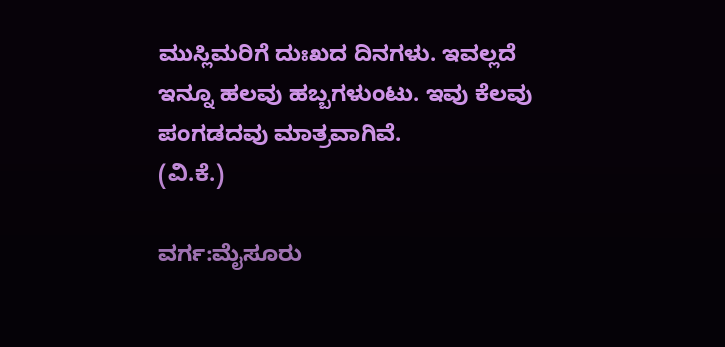ಮುಸ್ಲಿಮರಿಗೆ ದುಃಖದ ದಿನಗಳು. ಇವಲ್ಲದೆ ಇನ್ನೂ ಹಲವು ಹಬ್ಬಗಳುಂಟು. ಇವು ಕೆಲವು ಪಂಗಡದವು ಮಾತ್ರವಾಗಿವೆ.
(ವಿ.ಕೆ.)

ವರ್ಗ:ಮೈಸೂರು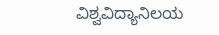ವಿಶ್ವವಿದ್ಯಾನಿಲಯ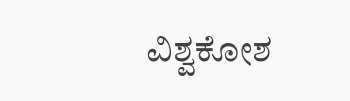ವಿಶ್ವಕೋಶ